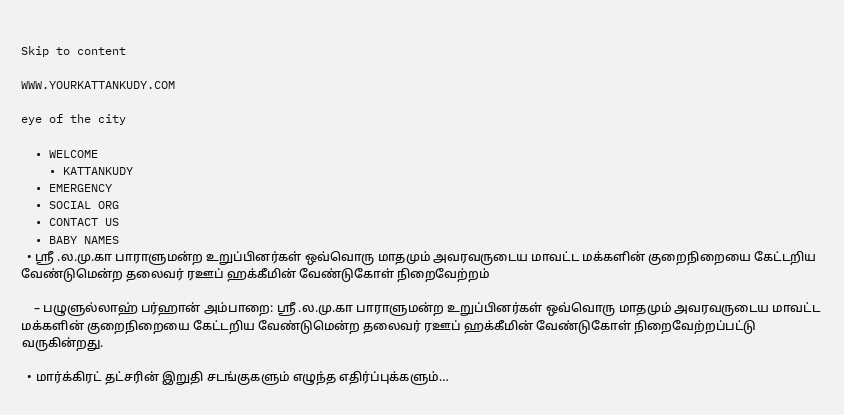Skip to content

WWW.YOURKATTANKUDY.COM

eye of the city

  • WELCOME
    • KATTANKUDY
  • EMERGENCY
  • SOCIAL ORG
  • CONTACT US
  • BABY NAMES
  • ஸ்ரீ .ல.மு.கா பாராளுமன்ற உறுப்பினர்கள் ஒவ்வொரு மாதமும் அவரவருடைய மாவட்ட மக்களின் குறைநிறையை கேட்டறிய வேண்டுமென்ற தலைவர் ரஊப் ஹக்கீமின் வேண்டுகோள் நிறைவேற்றம்

    – பழுளுல்லாஹ் பர்ஹான் அம்பாறை: ஸ்ரீ .ல.மு.கா பாராளுமன்ற உறுப்பினர்கள் ஒவ்வொரு மாதமும் அவரவருடைய மாவட்ட மக்களின் குறைநிறையை கேட்டறிய வேண்டுமென்ற தலைவர் ரஊப் ஹக்கீமின் வேண்டுகோள் நிறைவேற்றப்பட்டு வருகின்றது.

  • மார்க்கிரட் தட்சரின் இறுதி சடங்குகளும் எழுந்த எதிர்ப்புக்களும்…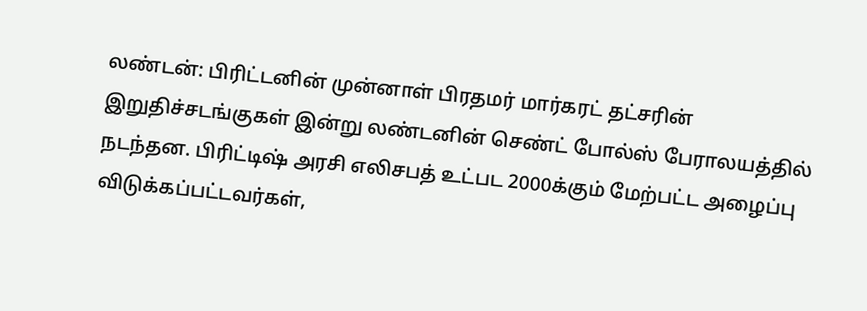லண்டன்: பிரிட்டனின் முன்னாள் பிரதமர் மார்கரட் தட்சரின் இறுதிச்சடங்குகள் இன்று லண்டனின் செண்ட் போல்ஸ் பேராலயத்தில் நடந்தன. பிரிட்டிஷ் அரசி எலிசபத் உட்பட 2000க்கும் மேற்பட்ட அழைப்பு விடுக்கப்பட்டவர்கள்,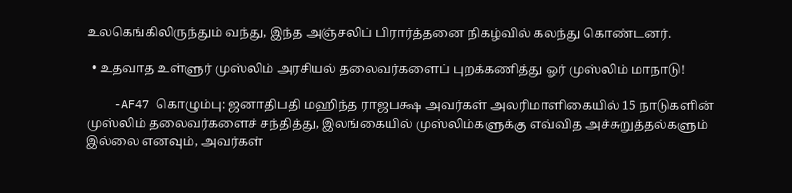உலகெங்கிலிருந்தும் வந்து, இந்த அஞ்சலிப் பிரார்த்தனை நிகழ்வில் கலந்து கொண்டனர்.

  • உதவாத உள்ளுர் முஸ்லிம் அரசியல் தலைவர்களைப் புறக்கணித்து ஓர் முஸ்லிம் மாநாடு!

    -AF47 கொழும்பு: ஜனாதிபதி மஹிந்த ராஜபக்ஷ அவர்கள் அலரிமாளிகையில் 15 நாடுகளின் முஸ்லிம் தலைவர்களைச் சந்தித்து, இலங்கையில் முஸ்லிம்களுக்கு எவ்வித அச்சுறுத்தல்களும் இல்லை எனவும், அவர்கள்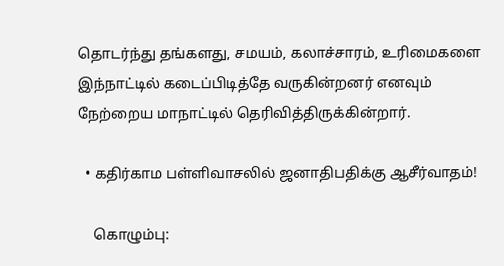தொடர்ந்து தங்களது, சமயம், கலாச்சாரம், உரிமைகளை இந்நாட்டில் கடைப்பிடித்தே வருகின்றனர் எனவும் நேற்றைய மாநாட்டில் தெரிவித்திருக்கின்றார்.

  • கதிர்காம பள்ளிவாசலில் ஜனாதிபதிக்கு ஆசீர்வாதம்!

    கொழும்பு: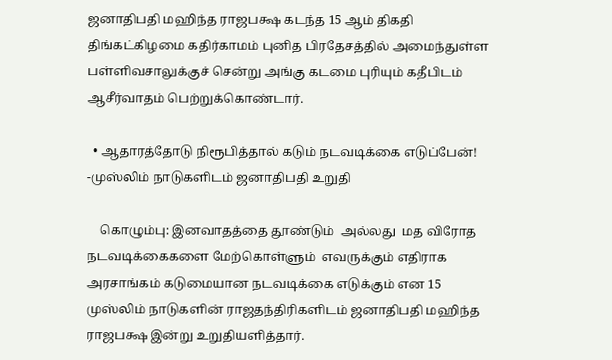ஜனாதிபதி மஹிந்த ராஜபக்ஷ கடந்த 15 ஆம் திகதி திங்கட்கிழமை கதிர்காமம் புனித பிரதேசத்தில் அமைந்துள்ள பள்ளிவசாலுக்குச் சென்று அங்கு கடமை புரியும் கதீபிடம் ஆசீர்வாதம் பெற்றுக்கொண்டார்.

  • ஆதாரத்தோடு நிரூபித்தால் கடும் நடவடிக்கை எடுப்பேன்! -முஸ்லிம் நாடுகளிடம் ஜனாதிபதி உறுதி

    கொழும்பு: இனவாதத்தை தூண்டும்  அல்லது  மத விரோத நடவடிக்கைகளை மேற்கொள்ளும்  எவருக்கும் எதிராக அரசாங்கம் கடுமையான நடவடிக்கை எடுக்கும் என 15 முஸ்லிம் நாடுகளின் ராஜதந்திரிகளிடம் ஜனாதிபதி மஹிந்த ராஜபக்ஷ இன்று உறுதியளித்தார்.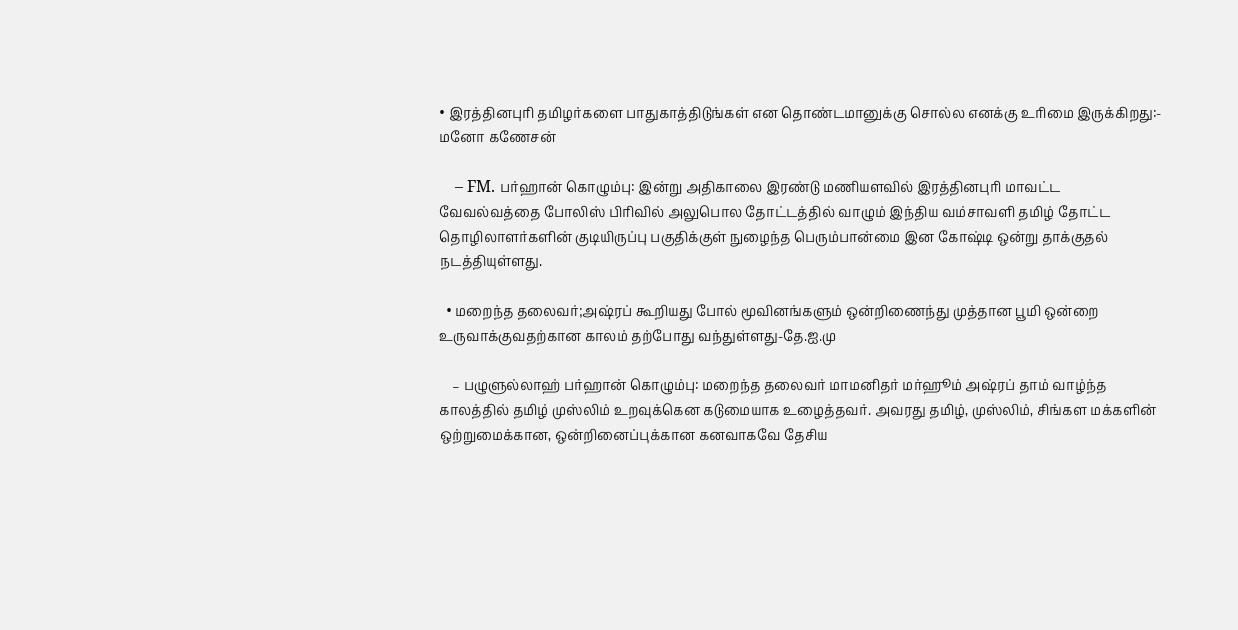• இரத்தினபுரி தமிழர்களை பாதுகாத்திடுங்கள் என தொண்டமானுக்கு சொல்ல எனக்கு உரிமை இருக்கிறது:- மனோ கணேசன்

    – FM. பர்ஹான் கொழும்பு: இன்று அதிகாலை இரண்டு மணியளவில் இரத்தினபுரி மாவட்ட  வேவல்வத்தை போலிஸ் பிரிவில் அலுபொல தோட்டத்தில் வாழும் இந்திய வம்சாவளி தமிழ் தோட்ட தொழிலாளர்களின் குடியிருப்பு பகுதிக்குள் நுழைந்த பெரும்பான்மை இன கோஷ்டி ஒன்று தாக்குதல் நடத்தியுள்ளது.

  • மறைந்த தலைவர்;அஷ்ரப் கூறியது போல் மூவினங்களும் ஒன்றிணைந்து முத்தான பூமி ஒன்றை உருவாக்குவதற்கான காலம் தற்போது வந்துள்ளது-தே.ஐ.மு

    – பழுளுல்லாஹ் பர்ஹான் கொழும்பு: மறைந்த தலைவர் மாமனிதர் மர்ஹூம் அஷ்ரப் தாம் வாழ்ந்த காலத்தில் தமிழ் முஸ்லிம் உறவுக்கென கடுமையாக உழைத்தவர். அவரது தமிழ், முஸ்லிம், சிங்கள மக்களின் ஒற்றுமைக்கான, ஒன்றினைப்புக்கான கனவாகவே தேசிய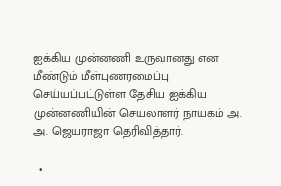ஐக்கிய முன்னணி உருவானது என மீண்டும் மீள்புணரமைப்பு செய்யப்பட்டுள்ள தேசிய ஐக்கிய முன்னணியின் செயலாளர் நாயகம் அ. அ. ஜெயராஜா தெரிவித்தார்.

  •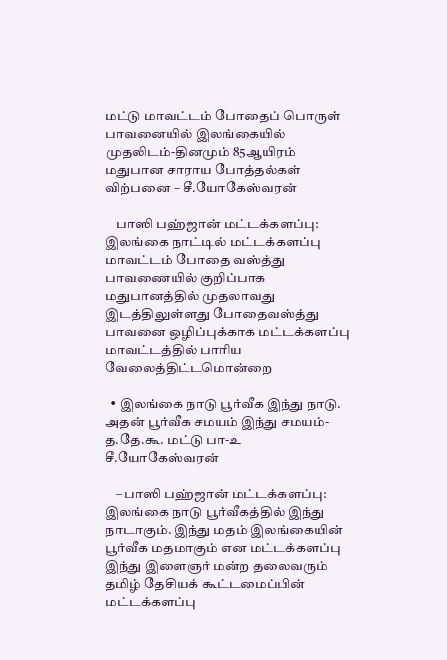மட்டு மாவட்டம் போதைப் பொருள் பாவனையில் இலங்கையில் முதலிடம்-தினமும் 85ஆயிரம் மதுபான சாராய போத்தல்கள் விற்பனை – சீ.யோகேஸ்வரன்

    பாஸி பஹ்ஜான் மட்டக்களப்பு: இலங்கை நாட்டில் மட்டக்களப்பு மாவட்டம் போதை வஸ்த்து பாவணையில் குறிப்பாக மதுபானத்தில் முதலாவது இடத்திலுள்ளது போதைவஸ்த்து பாவனை ஒழிப்புக்காக மட்டக்களப்பு மாவட்டத்தில் பாரிய வேலைத்திட்டமொன்றை

  • இலங்கை நாடு பூர்வீக இந்து நாடு. அதன் பூர்வீக சமயம் இந்து சமயம்- த.தே.கூ. மட்டு பா-உ சீ.யோகேஸ்வரன்

    – பாஸி பஹ்ஜான் மட்டக்களப்பு: இலங்கை நாடு பூர்வீகத்தில் இந்து நாடாகும். இந்து மதம் இலங்கையின் பூர்வீக மதமாகும் என மட்டக்களப்பு இந்து இளைஞர் மன்ற தலைவரும் தமிழ் தேசியக் கூட்டமைப்பின் மட்டக்களப்பு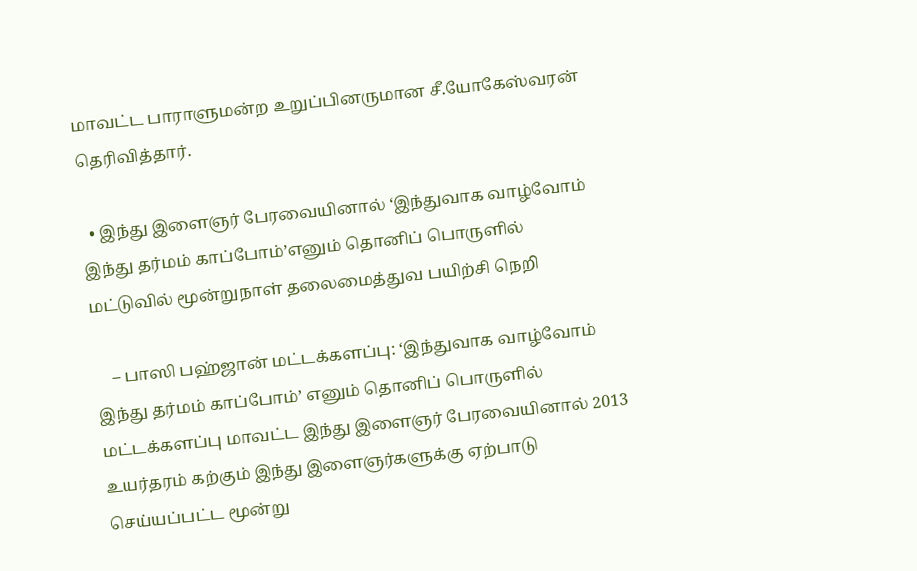மாவட்ட பாராளுமன்ற உறுப்பினருமான சீ.யோகேஸ்வரன் தெரிவித்தார்.

  • இந்து இளைஞர் பேரவையினால் ‘இந்துவாக வாழ்வோம் இந்து தர்மம் காப்போம்’எனும் தொனிப் பொருளில் மட்டுவில் மூன்றுநாள் தலைமைத்துவ பயிற்சி நெறி

    – பாஸி பஹ்ஜான் மட்டக்களப்பு: ‘இந்துவாக வாழ்வோம் இந்து தர்மம் காப்போம்’ எனும் தொனிப் பொருளில் மட்டக்களப்பு மாவட்ட இந்து இளைஞர் பேரவையினால் 2013 உயர்தரம் கற்கும் இந்து இளைஞர்களுக்கு ஏற்பாடு செய்யப்பட்ட மூன்று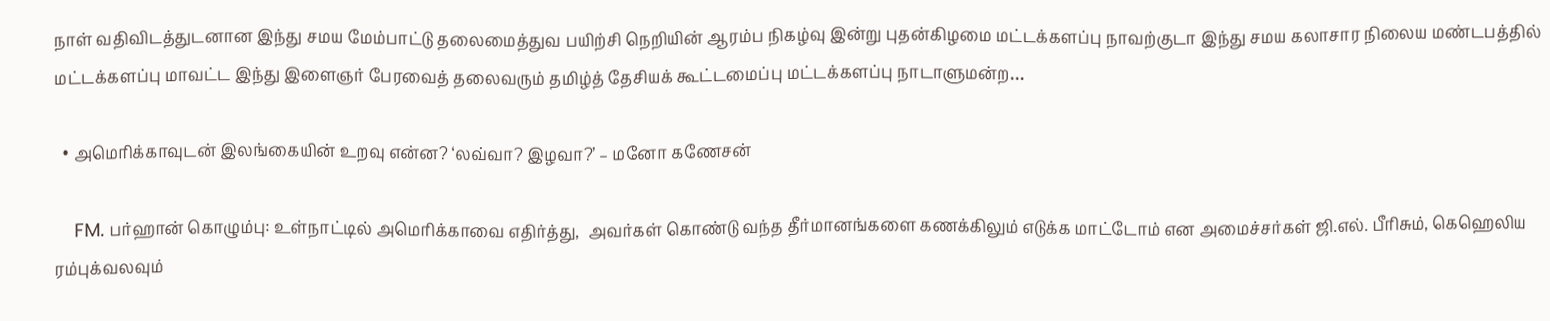நாள் வதிவிடத்துடனான இந்து சமய மேம்பாட்டு தலைமைத்துவ பயிற்சி நெறியின் ஆரம்ப நிகழ்வு இன்று புதன்கிழமை மட்டக்களப்பு நாவற்குடா இந்து சமய கலாசார நிலைய மண்டபத்தில் மட்டக்களப்பு மாவட்ட இந்து இளைஞர் பேரவைத் தலைவரும் தமிழ்த் தேசியக் கூட்டமைப்பு மட்டக்களப்பு நாடாளுமன்ற…

  • அமெரிக்காவுடன் இலங்கையின் உறவு என்ன? ‘லவ்வா? இழவா?’ – மனோ கணேசன்

    FM. பர்ஹான் கொழும்பு: உள்நாட்டில் அமெரிக்காவை எதிர்த்து,  அவர்கள் கொண்டு வந்த தீர்மானங்களை கணக்கிலும் எடுக்க மாட்டோம் என அமைச்சர்கள் ஜி.எல். பீரிசும், கெஹெலிய ரம்புக்வலவும்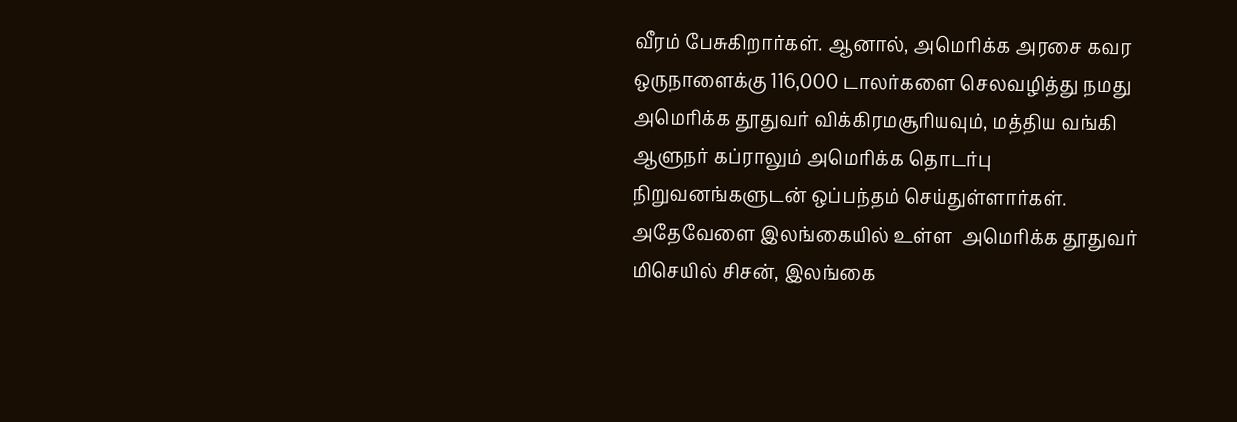வீரம் பேசுகிறார்கள். ஆனால், அமெரிக்க அரசை கவர ஒருநாளைக்கு 116,000 டாலர்களை செலவழித்து நமது அமெரிக்க தூதுவர் விக்கிரமசூரியவும், மத்திய வங்கி ஆளுநர் கப்ராலும் அமெரிக்க தொடர்பு நிறுவனங்களுடன் ஒப்பந்தம் செய்துள்ளார்கள். அதேவேளை இலங்கையில் உள்ள  அமெரிக்க தூதுவர்  மிசெயில் சிசன், இலங்கை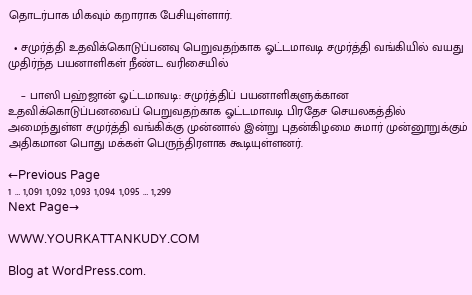தொடர்பாக மிகவும் கறாராக பேசியுள்ளார்.

  • சமுர்த்தி உதவிக்கொடுப்பனவு பெறுவதற்காக ஓட்டமாவடி சமுர்த்தி வங்கியில் வயது முதிர்ந்த பயனாளிகள் நீண்ட வரிசையில்

    – பாஸி பஹ்ஜான் ஓட்டமாவடி: சமுர்த்திப் பயனாளிகளுக்கான உதவிக்கொடுப்பனவைப் பெறுவதற்காக ஓட்டமாவடி பிரதேச செயலகத்தில் அமைந்துள்ள சமுர்த்தி வங்கிக்கு முன்னால் இன்று புதன்கிழமை சுமார் முன்னூறுக்கும் அதிகமான பொது மக்கள் பெருந்திரளாக கூடியுள்ளனர்.

←Previous Page
1 … 1,091 1,092 1,093 1,094 1,095 … 1,299
Next Page→

WWW.YOURKATTANKUDY.COM

Blog at WordPress.com.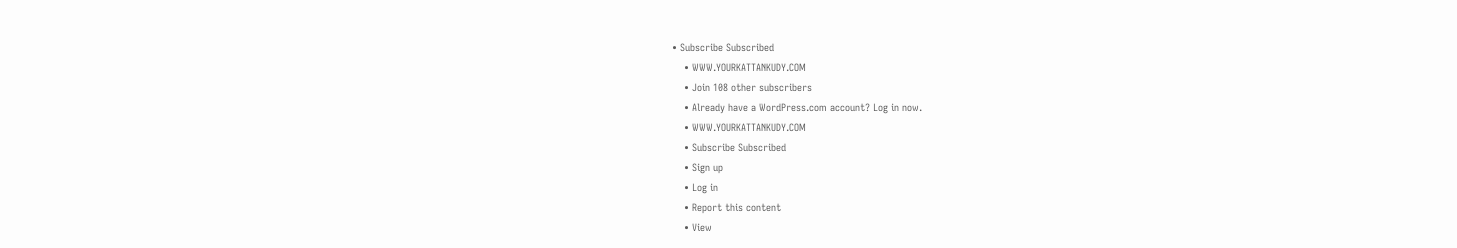• Subscribe Subscribed
    • WWW.YOURKATTANKUDY.COM
    • Join 108 other subscribers
    • Already have a WordPress.com account? Log in now.
    • WWW.YOURKATTANKUDY.COM
    • Subscribe Subscribed
    • Sign up
    • Log in
    • Report this content
    • View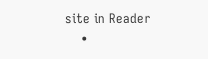site in Reader
    •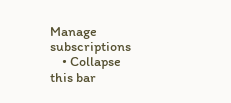Manage subscriptions
    • Collapse this bar